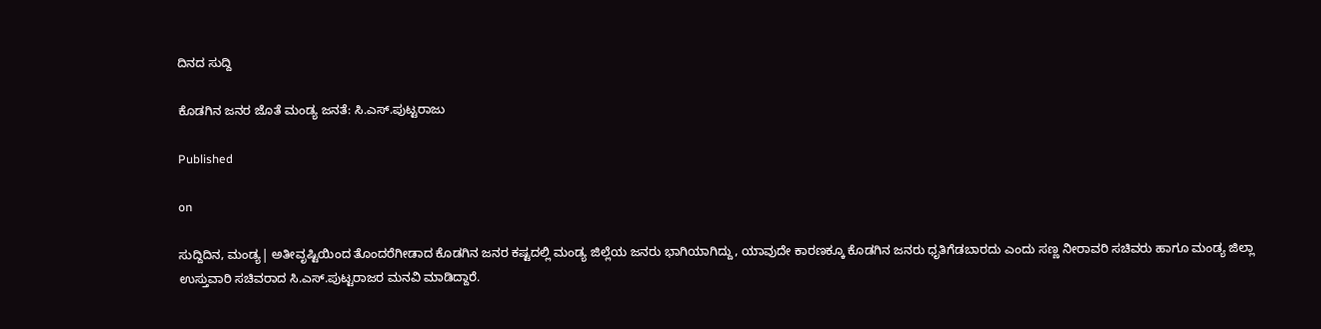ದಿನದ ಸುದ್ದಿ

ಕೊಡಗಿನ ಜನರ ಜೊತೆ ಮಂಡ್ಯ ಜನತೆ: ಸಿ.ಎಸ್.ಪುಟ್ಟರಾಜು

Published

on

ಸುದ್ದಿದಿನ, ಮಂಡ್ಯ| ಅತೀವೃಷ್ಟಿಯಿಂದ ತೊಂದರೆಗೀಡಾದ ಕೊಡಗಿನ ಜನರ ಕಷ್ಟದಲ್ಲಿ ಮಂಡ್ಯ ಜಿಲ್ಲೆಯ ಜನರು ಭಾಗಿಯಾಗಿದ್ದು, ಯಾವುದೇ ಕಾರಣಕ್ಕೂ ಕೊಡಗಿನ ಜನರು ಧೃತಿಗೆಡಬಾರದು ಎಂದು ಸಣ್ಣ ನೀರಾವರಿ ಸಚಿವರು ಹಾಗೂ ಮಂಡ್ಯ ಜಿಲ್ಲಾ ಉಸ್ತುವಾರಿ ಸಚಿವರಾದ ಸಿ.ಎಸ್.ಪುಟ್ಟರಾಜರ ಮನವಿ ಮಾಡಿದ್ದಾರೆ.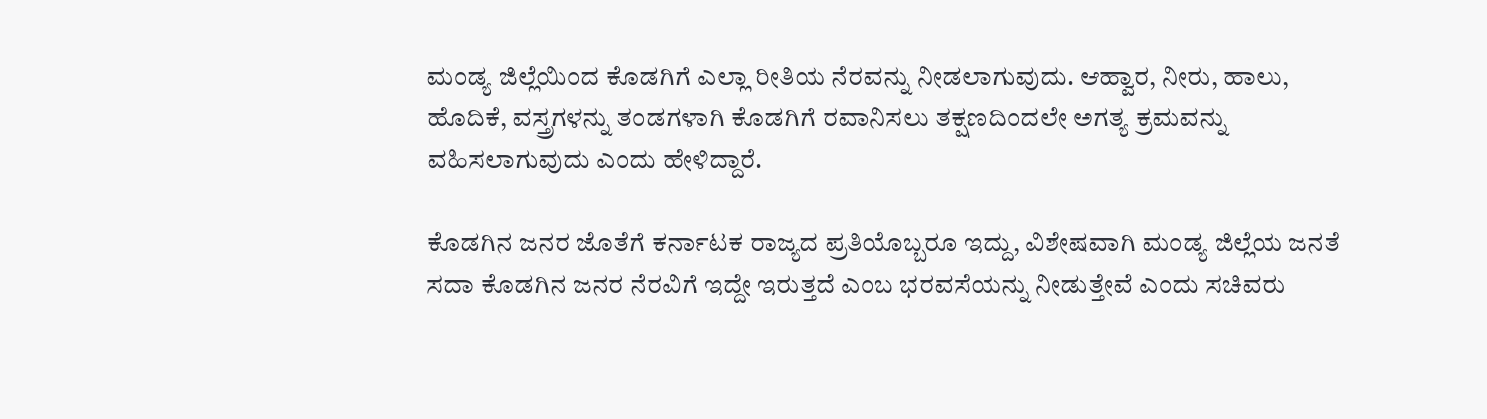ಮಂಡ್ಯ ಜಿಲ್ಲೆಯಿಂದ ಕೊಡಗಿಗೆ ಎಲ್ಲಾ ರೀತಿಯ ನೆರವನ್ನು ನೀಡಲಾಗುವುದು. ಆಹ್ವಾರ, ನೀರು, ಹಾಲು, ಹೊದಿಕೆ, ವಸ್ತ್ರಗಳನ್ನು ತಂಡಗಳಾಗಿ ಕೊಡಗಿಗೆ ರವಾನಿಸಲು ತಕ್ಷಣದಿಂದಲೇ ಅಗತ್ಯ ಕ್ರಮವನ್ನು ವಹಿಸಲಾಗುವುದು ಎಂದು ಹೇಳಿದ್ದಾರೆ.

ಕೊಡಗಿನ ಜನರ ಜೊತೆಗೆ ಕರ್ನಾಟಕ ರಾಜ್ಯದ ಪ್ರತಿಯೊಬ್ಬರೂ ಇದ್ದು, ವಿಶೇಷವಾಗಿ ಮಂಡ್ಯ ಜಿಲ್ಲೆಯ ಜನತೆ ಸದಾ ಕೊಡಗಿನ ಜನರ ನೆರವಿಗೆ ಇದ್ದೇ ಇರುತ್ತದೆ ಎಂಬ ಭರವಸೆಯನ್ನು ನೀಡುತ್ತೇವೆ ಎಂದು ಸಚಿವರು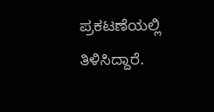ಪ್ರಕಟಣೆಯಲ್ಲಿ ತಿಳಿಸಿದ್ದಾರೆ.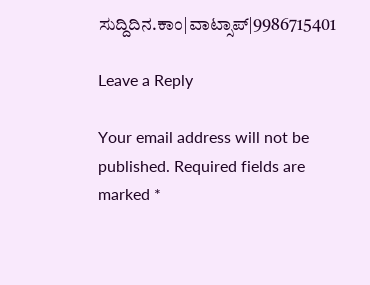ಸುದ್ದಿದಿನ.ಕಾಂ|ವಾಟ್ಸಾಪ್|9986715401

Leave a Reply

Your email address will not be published. Required fields are marked *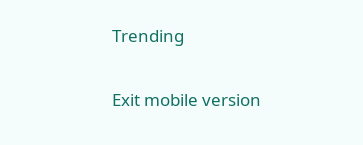Trending

Exit mobile version